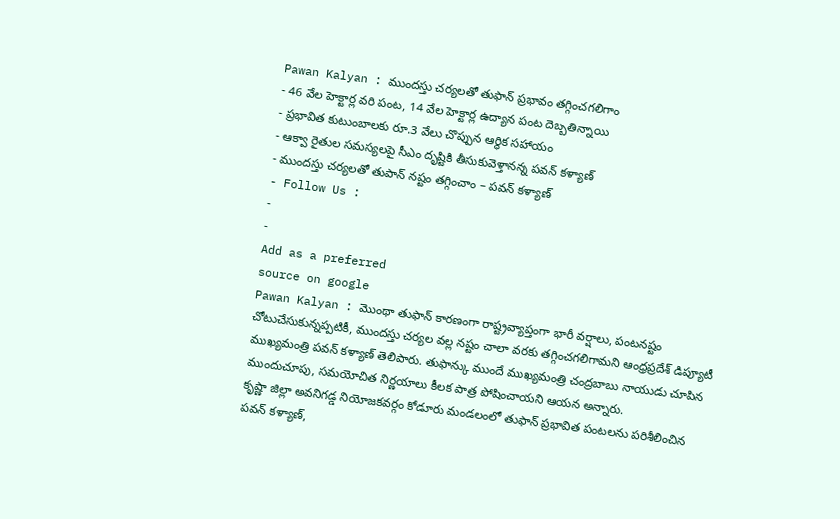Pawan Kalyan : ముందస్తు చర్యలతో తుఫాన్ ప్రభావం తగ్గించగలిగాం
- 46 వేల హెక్టార్ల వరి పంట, 14 వేల హెక్టార్ల ఉద్యాన పంట దెబ్బతిన్నాయి
- ప్రభావిత కుటుంబాలకు రూ.3 వేలు చొప్పున ఆర్థిక సహాయం
- ఆక్వా రైతుల సమస్యలపై సీఎం దృష్టికి తీసుకువెళ్తానన్న పవన్ కళ్యాణ్
- ముందస్తు చర్యలతో తుపాన్ నష్టం తగ్గించాం – పవన్ కళ్యాణ్
- Follow Us :
-
-
Add as a preferred
source on google
Pawan Kalyan : మొంథా తుఫాన్ కారణంగా రాష్ట్రవ్యాప్తంగా భారీ వర్షాలు, పంటనష్టం చోటుచేసుకున్నప్పటికీ, ముందస్తు చర్యల వల్ల నష్టం చాలా వరకు తగ్గించగలిగామని ఆంధ్రప్రదేశ్ డిప్యూటీ ముఖ్యమంత్రి పవన్ కళ్యాణ్ తెలిపారు. తుఫాన్కు ముందే ముఖ్యమంత్రి చంద్రబాబు నాయుడు చూపిన ముందుచూపు, సమయోచిత నిర్ణయాలు కీలక పాత్ర పోషించాయని ఆయన అన్నారు.
కృష్ణా జిల్లా అవనిగడ్డ నియోజకవర్గం కోడూరు మండలంలో తుఫాన్ ప్రభావిత పంటలను పరిశీలించిన పవన్ కళ్యాణ్,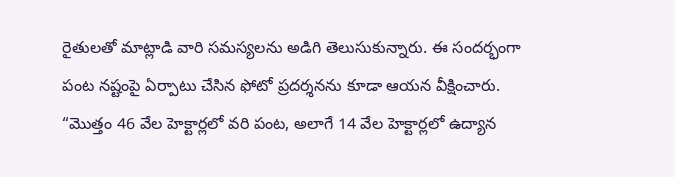రైతులతో మాట్లాడి వారి సమస్యలను అడిగి తెలుసుకున్నారు. ఈ సందర్భంగా పంట నష్టంపై ఏర్పాటు చేసిన ఫోటో ప్రదర్శనను కూడా ఆయన వీక్షించారు. “మొత్తం 46 వేల హెక్టార్లలో వరి పంట, అలాగే 14 వేల హెక్టార్లలో ఉద్యాన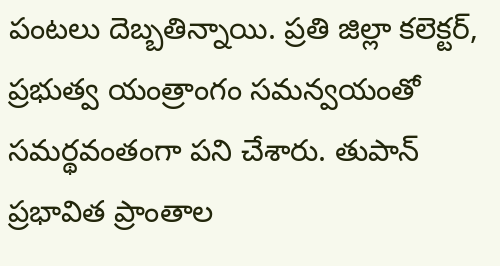పంటలు దెబ్బతిన్నాయి. ప్రతి జిల్లా కలెక్టర్, ప్రభుత్వ యంత్రాంగం సమన్వయంతో సమర్థవంతంగా పని చేశారు. తుపాన్ ప్రభావిత ప్రాంతాల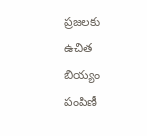ప్రజలకు ఉచిత బియ్యం పంపిణీ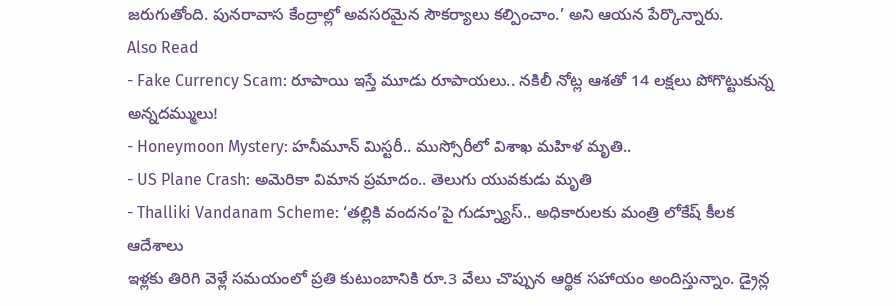జరుగుతోంది. పునరావాస కేంద్రాల్లో అవసరమైన సౌకర్యాలు కల్పించాం.’ అని ఆయన పేర్కొన్నారు.
Also Read
- Fake Currency Scam: రూపాయి ఇస్తే మూడు రూపాయలు.. నకిలీ నోట్ల ఆశతో 14 లక్షలు పోగొట్టుకున్న అన్నదమ్ములు!
- Honeymoon Mystery: హనీమూన్ మిస్టరీ.. ముస్సోరీలో విశాఖ మహిళ మృతి..
- US Plane Crash: అమెరికా విమాన ప్రమాదం.. తెలుగు యువకుడు మృతి
- Thalliki Vandanam Scheme: ‘తల్లికి వందనం’పై గుడ్న్యూస్.. అధికారులకు మంత్రి లోకేష్ కీలక ఆదేశాలు
ఇళ్లకు తిరిగి వెళ్లే సమయంలో ప్రతి కుటుంబానికి రూ.3 వేలు చొప్పున ఆర్థిక సహాయం అందిస్తున్నాం. డ్రైన్ల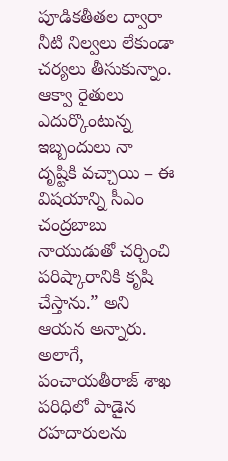పూడికతీతల ద్వారా నీటి నిల్వలు లేకుండా చర్యలు తీసుకున్నాం. ఆక్వా రైతులు ఎదుర్కొంటున్న ఇబ్బందులు నా దృష్టికి వచ్చాయి – ఈ విషయాన్ని సీఎం చంద్రబాబు నాయుడుతో చర్చించి పరిష్కారానికి కృషి చేస్తాను.” అని ఆయన అన్నారు. అలాగే, పంచాయతీరాజ్ శాఖ పరిధిలో పాడైన రహదారులను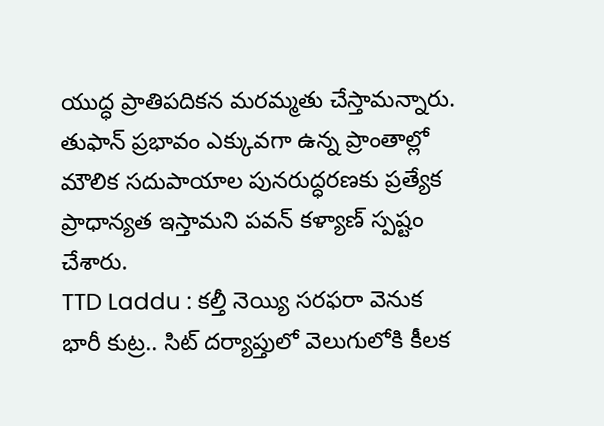యుద్ధ ప్రాతిపదికన మరమ్మతు చేస్తామన్నారు. తుఫాన్ ప్రభావం ఎక్కువగా ఉన్న ప్రాంతాల్లో మౌలిక సదుపాయాల పునరుద్ధరణకు ప్రత్యేక ప్రాధాన్యత ఇస్తామని పవన్ కళ్యాణ్ స్పష్టం చేశారు.
TTD Laddu : కల్తీ నెయ్యి సరఫరా వెనుక భారీ కుట్ర.. సిట్ దర్యాప్తులో వెలుగులోకి కీలక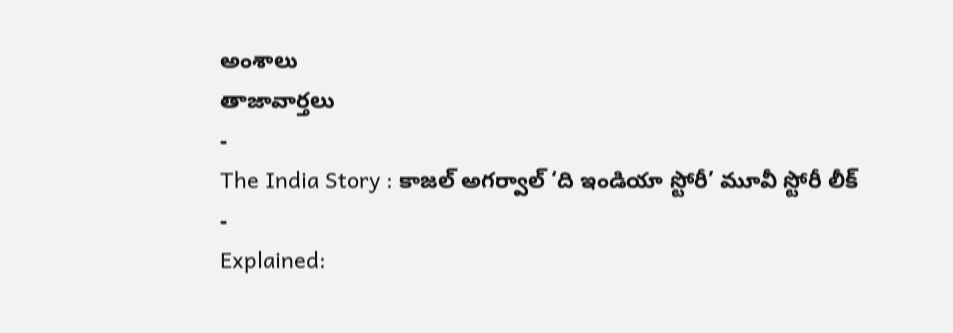అంశాలు
తాజావార్తలు
-
The India Story : కాజల్ అగర్వాల్ ‘ది ఇండియా స్టోరీ’ మూవీ స్టోరీ లీక్
-
Explained: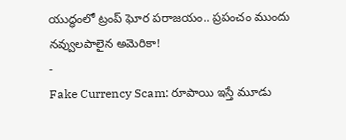యుద్ధంలో ట్రంప్ ఘోర పరాజయం.. ప్రపంచం ముందు నవ్వులపాలైన అమెరికా!
-
Fake Currency Scam: రూపాయి ఇస్తే మూడు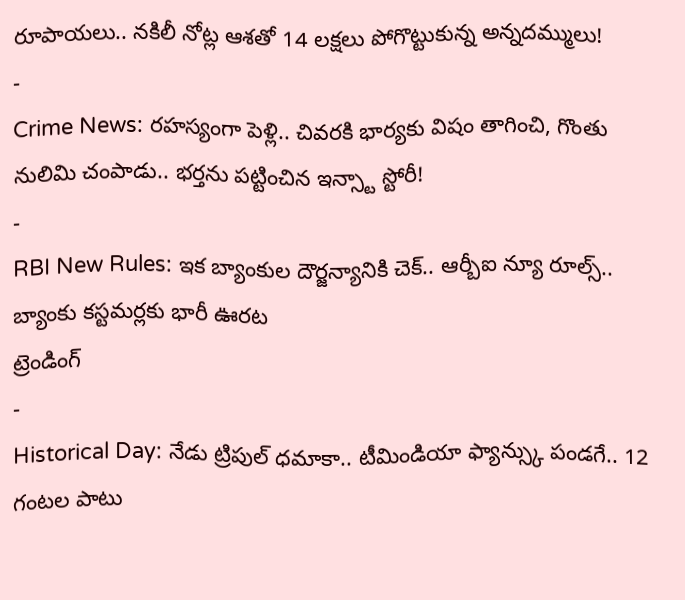రూపాయలు.. నకిలీ నోట్ల ఆశతో 14 లక్షలు పోగొట్టుకున్న అన్నదమ్ములు!
-
Crime News: రహస్యంగా పెళ్లి.. చివరకి భార్యకు విషం తాగించి, గొంతు నులిమి చంపాడు.. భర్తను పట్టించిన ఇన్స్టా స్టోరీ!
-
RBI New Rules: ఇక బ్యాంకుల దౌర్జన్యానికి చెక్.. ఆర్బీఐ న్యూ రూల్స్.. బ్యాంకు కస్టమర్లకు భారీ ఊరట
ట్రెండింగ్
-
Historical Day: నేడు ట్రిపుల్ ధమాకా.. టీమిండియా ఫ్యాన్స్కు పండగే.. 12 గంటల పాటు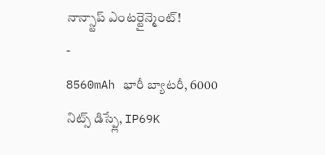నాన్స్టాప్ ఎంటర్టైన్మెంట్!
-
8560mAh భారీ బ్యాటరీ, 6000 నిట్స్ డిస్ప్లే, IP69K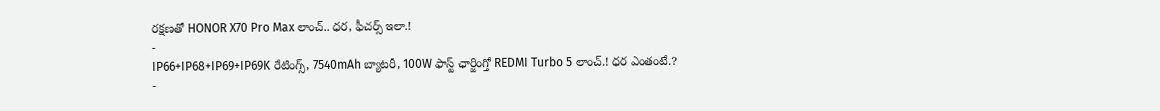రక్షణతో HONOR X70 Pro Max లాంచ్.. ధర, ఫీచర్స్ ఇలా.!
-
IP66+IP68+IP69+IP69K రేటింగ్స్, 7540mAh బ్యాటరీ, 100W ఫాస్ట్ ఛార్జింగ్తో REDMI Turbo 5 లాంచ్.! ధర ఎంతంటే.?
-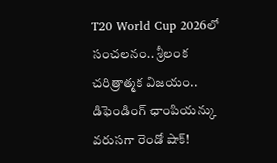T20 World Cup 2026లో సంచలనం.. శ్రీలంక చరిత్రాత్మక విజయం.. డిఫెండింగ్ ఛాంపియన్కు వరుసగా రెండో షాక్!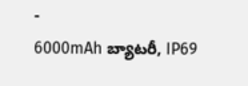-
6000mAh బ్యాటరీ, IP69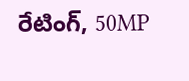రేటింగ్, 50MP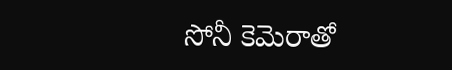సోనీ కెమెరాతో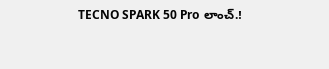TECNO SPARK 50 Pro లాంచ్.!